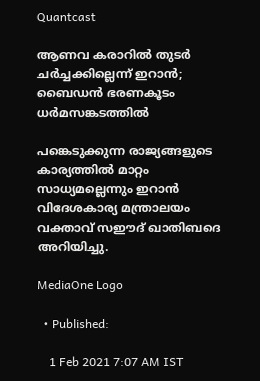Quantcast

ആണവ കരാറിൽ തുടർ ചർച്ചക്കില്ലെന്ന് ഇറാൻ; ബൈഡൻ ഭരണകൂടം ധർമസങ്കടത്തിൽ

പങ്കെടുക്കുന്ന രാജ്യങ്ങളുടെ കാര്യത്തിൽ മാറ്റം സാധ്യമല്ലെന്നും ഇറാൻ വിദേശകാര്യ മന്ത്രാലയം വക്താവ് സഈദ് ഖാതിബദെ അറിയിച്ചു.

MediaOne Logo

  • Published:

    1 Feb 2021 7:07 AM IST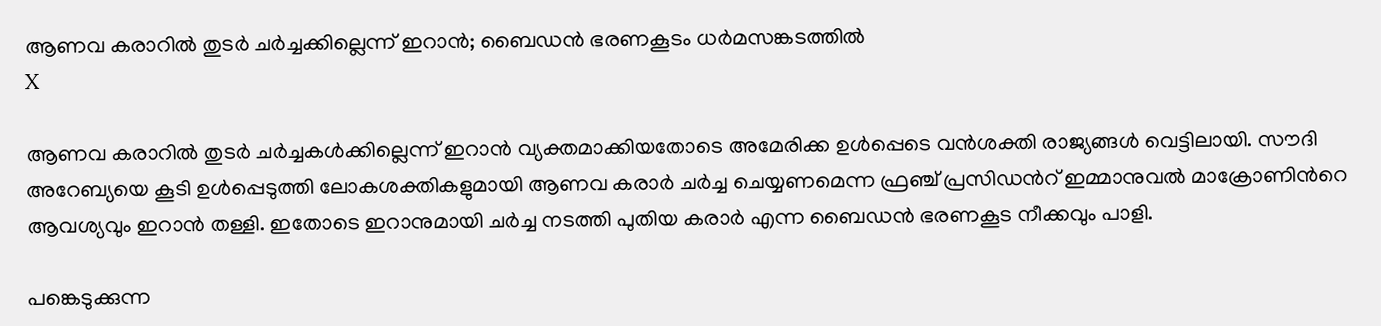ആണവ കരാറിൽ തുടർ ചർച്ചക്കില്ലെന്ന് ഇറാൻ; ബൈഡൻ ഭരണകൂടം ധർമസങ്കടത്തിൽ
X

ആണവ കരാറിൽ തുടർ ചർച്ചകൾക്കില്ലെന്ന് ഇറാൻ വ്യക്തമാക്കിയതോടെ അമേരിക്ക ഉൾപ്പെടെ വൻശക്തി രാജ്യങ്ങൾ വെട്ടിലായി. സൗദി അറേബ്യയെ കൂടി ഉൾപ്പെടുത്തി ലോകശക്തികളുമായി ആണവ കരാർ ചർച്ച ചെയ്യണമെന്ന ഫ്രഞ്ച് പ്രസിഡന്‍റ് ഇമ്മാനുവൽ മാക്രോണിന്‍റെ ആവശ്യവും ഇറാൻ തള്ളി. ഇതോടെ ഇറാനുമായി ചർച്ച നടത്തി പുതിയ കരാർ എന്ന ബൈഡൻ ഭരണകൂട നീക്കവും പാളി.

പങ്കെടുക്കുന്ന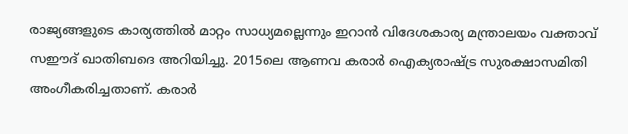രാജ്യങ്ങളുടെ കാര്യത്തിൽ മാറ്റം സാധ്യമല്ലെന്നും ഇറാൻ വിദേശകാര്യ മന്ത്രാലയം വക്താവ് സഈദ് ഖാതിബദെ അറിയിച്ചു. 2015ലെ ആണവ കരാർ ഐക്യരാഷ്ട്ര സുരക്ഷാസമിതി അംഗീകരിച്ചതാണ്. കരാർ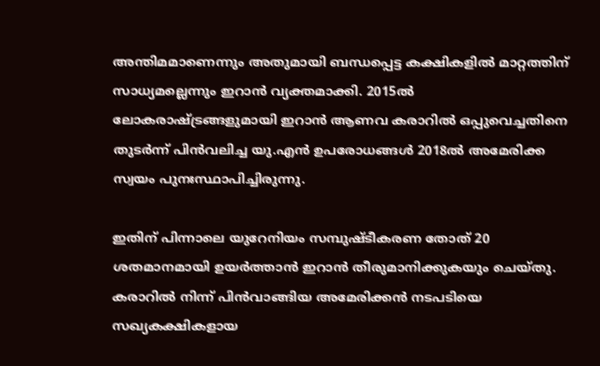അന്തിമമാണെന്നും അതുമായി ബന്ധപ്പെട്ട കക്ഷികളിൽ മാറ്റത്തിന് സാധ്യമല്ലെന്നും ഇറാൻ വ്യക്തമാക്കി. 2015ൽ ലോകരാഷ്ട്രങ്ങളുമായി ഇറാൻ ആണവ കരാറിൽ ഒപ്പുവെച്ചതിനെ തുടർന്ന് പിൻവലിച്ച യു.എൻ ഉപരോധങ്ങൾ 2018ൽ അമേരിക്ക സ്വയം പുനഃസ്ഥാപിച്ചിരുന്നു.

ഇതിന് പിന്നാലെ യുറേനിയം സമ്പുഷ്ടീകരണ തോത് 20 ശതമാനമായി ഉയർത്താൻ ഇറാൻ തീരുമാനിക്കുകയും ചെയ്തു. കരാറിൽ നിന്ന് പിൻവാങ്ങിയ അമേരിക്കൻ നടപടിയെ സഖ്യകക്ഷികളായ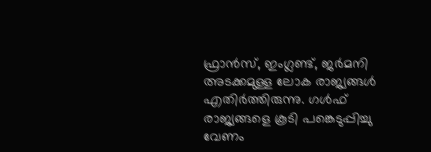ഫ്രാൻസ്, ഇംഗ്ലണ്ട്, ജർമനി അടക്കമുള്ള ലോക രാജ്യങ്ങൾ എതിർത്തിരുന്നു. ഗൾഫ് രാജ്യങ്ങളെ കൂടി പങ്കെടുപ്പിച്ചു വേണം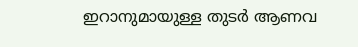ഇറാനുമായുള്ള തുടർ ആണവ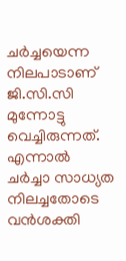ചർച്ചയെന്ന നിലപാടാണ് ജി.സി.സി മുന്നോട്ടു വെച്ചിരുന്നത്. എന്നാൽ ചർച്ചാ സാധ്യത നിലച്ചതോടെ വൻശക്തി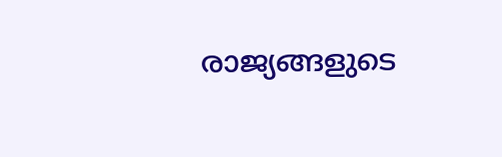രാജ്യങ്ങളുടെ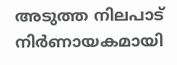അടുത്ത നിലപാട് നിർണായകമായി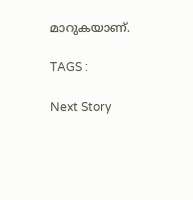മാറുകയാണ്.

TAGS :

Next Story